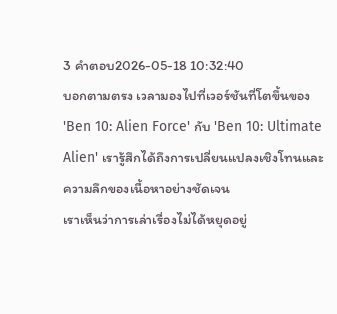3 คำตอบ2026-05-18 10:32:40
บอกตามตรง เวลามองไปที่เวอร์ชันที่โตขึ้นของ 'Ben 10: Alien Force' กับ 'Ben 10: Ultimate Alien' เรารู้สึกได้ถึงการเปลี่ยนแปลงเชิงโทนและความลึกของเนื้อหาอย่างชัดเจน
เราเห็นว่าการเล่าเรื่องไม่ได้หยุดอยู่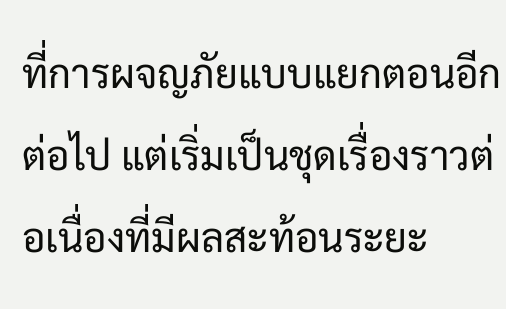ที่การผจญภัยแบบแยกตอนอีกต่อไป แต่เริ่มเป็นชุดเรื่องราวต่อเนื่องที่มีผลสะท้อนระยะ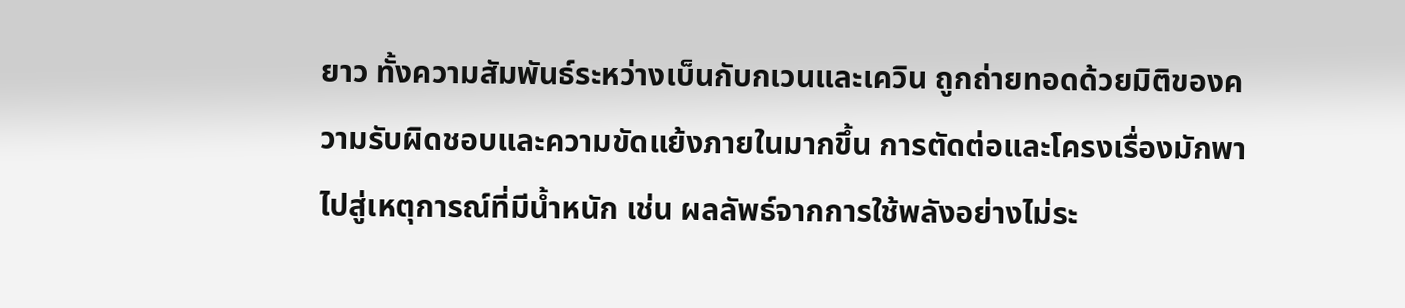ยาว ทั้งความสัมพันธ์ระหว่างเบ็นกับกเวนและเควิน ถูกถ่ายทอดด้วยมิติของความรับผิดชอบและความขัดแย้งภายในมากขึ้น การตัดต่อและโครงเรื่องมักพาไปสู่เหตุการณ์ที่มีน้ำหนัก เช่น ผลลัพธ์จากการใช้พลังอย่างไม่ระ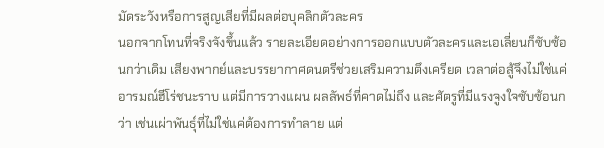มัดระวังหรือการสูญเสียที่มีผลต่อบุคลิกตัวละคร
นอกจากโทนที่จริงจังขึ้นแล้ว รายละเอียดอย่างการออกแบบตัวละครและเอเลี่ยนก็ซับซ้อนกว่าเดิม เสียงพากย์และบรรยากาศดนตรีช่วยเสริมความตึงเครียด เวลาต่อสู้จึงไม่ใช่แค่อารมณ์ฮีโร่ชนะราบ แต่มีการวางแผน ผลลัพธ์ที่คาดไม่ถึง และศัตรูที่มีแรงจูงใจซับซ้อนกว่า เช่นเผ่าพันธุ์ที่ไม่ใช่แค่ต้องการทำลาย แต่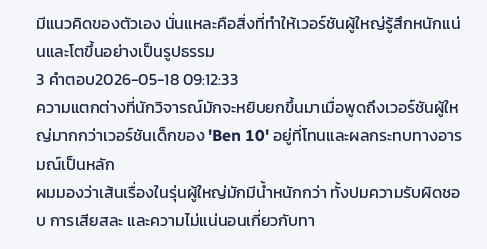มีแนวคิดของตัวเอง นั่นแหละคือสิ่งที่ทำให้เวอร์ชันผู้ใหญ่รู้สึกหนักแน่นและโตขึ้นอย่างเป็นรูปธรรม
3 คำตอบ2026-05-18 09:12:33
ความแตกต่างที่นักวิจารณ์มักจะหยิบยกขึ้นมาเมื่อพูดถึงเวอร์ชันผู้ใหญ่มากกว่าเวอร์ชันเด็กของ 'Ben 10' อยู่ที่โทนและผลกระทบทางอารมณ์เป็นหลัก
ผมมองว่าเส้นเรื่องในรุ่นผู้ใหญ่มักมีน้ำหนักกว่า ทั้งปมความรับผิดชอบ การเสียสละ และความไม่แน่นอนเกี่ยวกับทา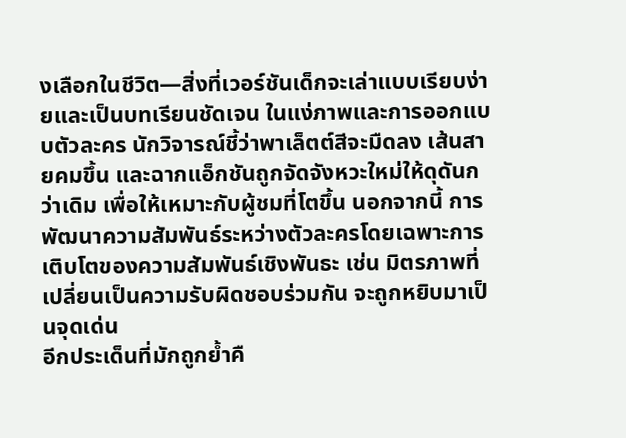งเลือกในชีวิต—สิ่งที่เวอร์ชันเด็กจะเล่าแบบเรียบง่ายและเป็นบทเรียนชัดเจน ในแง่ภาพและการออกแบบตัวละคร นักวิจารณ์ชี้ว่าพาเล็ตต์สีจะมืดลง เส้นสายคมขึ้น และฉากแอ็กชันถูกจัดจังหวะใหม่ให้ดุดันกว่าเดิม เพื่อให้เหมาะกับผู้ชมที่โตขึ้น นอกจากนี้ การพัฒนาความสัมพันธ์ระหว่างตัวละครโดยเฉพาะการเติบโตของความสัมพันธ์เชิงพันธะ เช่น มิตรภาพที่เปลี่ยนเป็นความรับผิดชอบร่วมกัน จะถูกหยิบมาเป็นจุดเด่น
อีกประเด็นที่มักถูกย้ำคื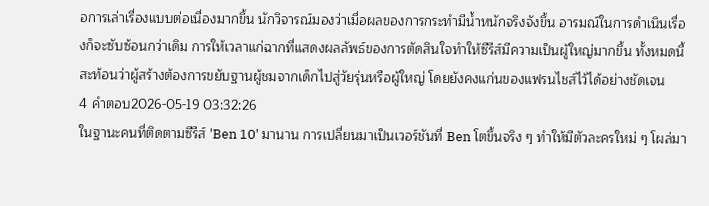อการเล่าเรื่องแบบต่อเนื่องมากขึ้น นักวิจารณ์มองว่าเมื่อผลของการกระทำมีน้ำหนักจริงจังขึ้น อารมณ์ในการดำเนินเรื่องก็จะซับซ้อนกว่าเดิม การให้เวลาแก่ฉากที่แสดงผลลัพธ์ของการตัดสินใจทำให้ซีรีส์มีความเป็นผู้ใหญ่มากขึ้น ทั้งหมดนี้สะท้อนว่าผู้สร้างต้องการขยับฐานผู้ชมจากเด็กไปสู่วัยรุ่นหรือผู้ใหญ่ โดยยังคงแก่นของแฟรนไชส์ไว้ได้อย่างชัดเจน
4 คำตอบ2026-05-19 03:32:26
ในฐานะคนที่ติดตามซีรีส์ 'Ben 10' มานาน การเปลี่ยนมาเป็นเวอร์ชันที่ Ben โตขึ้นจริง ๆ ทำให้มีตัวละครใหม่ ๆ โผล่มา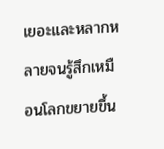เยอะและหลากหลายจนรู้สึกเหมือนโลกขยายขึ้น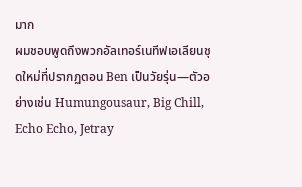มาก
ผมชอบพูดถึงพวกอัลเทอร์เนทีฟเอเลียนชุดใหม่ที่ปรากฏตอน Ben เป็นวัยรุ่น—ตัวอย่างเช่น Humungousaur, Big Chill, Echo Echo, Jetray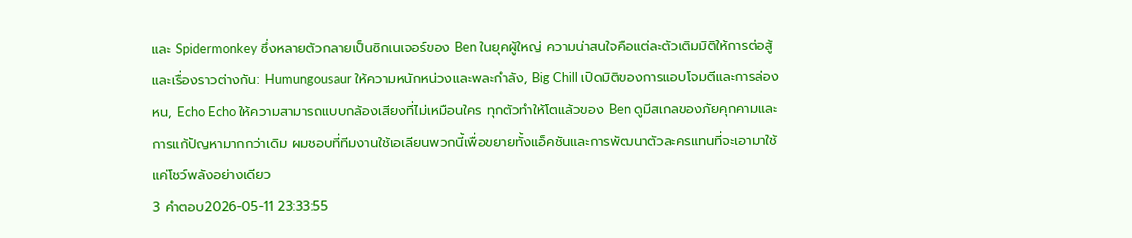และ Spidermonkey ซึ่งหลายตัวกลายเป็นซิกเนเจอร์ของ Ben ในยุคผู้ใหญ่ ความน่าสนใจคือแต่ละตัวเติมมิติให้การต่อสู้และเรื่องราวต่างกัน: Humungousaur ให้ความหนักหน่วงและพละกำลัง, Big Chill เปิดมิติของการแอบโจมตีและการล่องหน, Echo Echo ให้ความสามารถแบบกล้องเสียงที่ไม่เหมือนใคร ทุกตัวทำให้โตแล้วของ Ben ดูมีสเกลของภัยคุกคามและการแก้ปัญหามากกว่าเดิม ผมชอบที่ทีมงานใช้เอเลียนพวกนี้เพื่อขยายทั้งแอ็คชันและการพัฒนาตัวละครแทนที่จะเอามาใช้แค่โชว์พลังอย่างเดียว
3 คำตอบ2026-05-11 23:33:55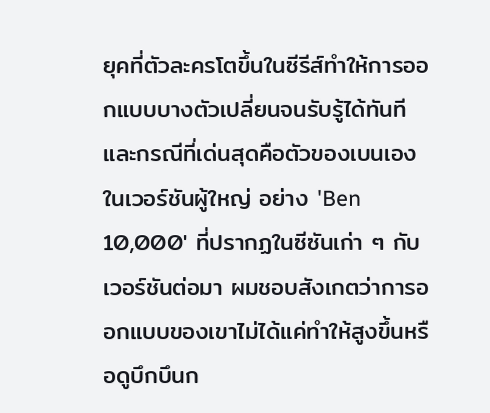ยุคที่ตัวละครโตขึ้นในซีรีส์ทำให้การออกแบบบางตัวเปลี่ยนจนรับรู้ได้ทันที และกรณีที่เด่นสุดคือตัวของเบนเองในเวอร์ชันผู้ใหญ่ อย่าง 'Ben 10,000' ที่ปรากฏในซีซันเก่า ๆ กับเวอร์ชันต่อมา ผมชอบสังเกตว่าการออกแบบของเขาไม่ได้แค่ทำให้สูงขึ้นหรือดูบึกบึนก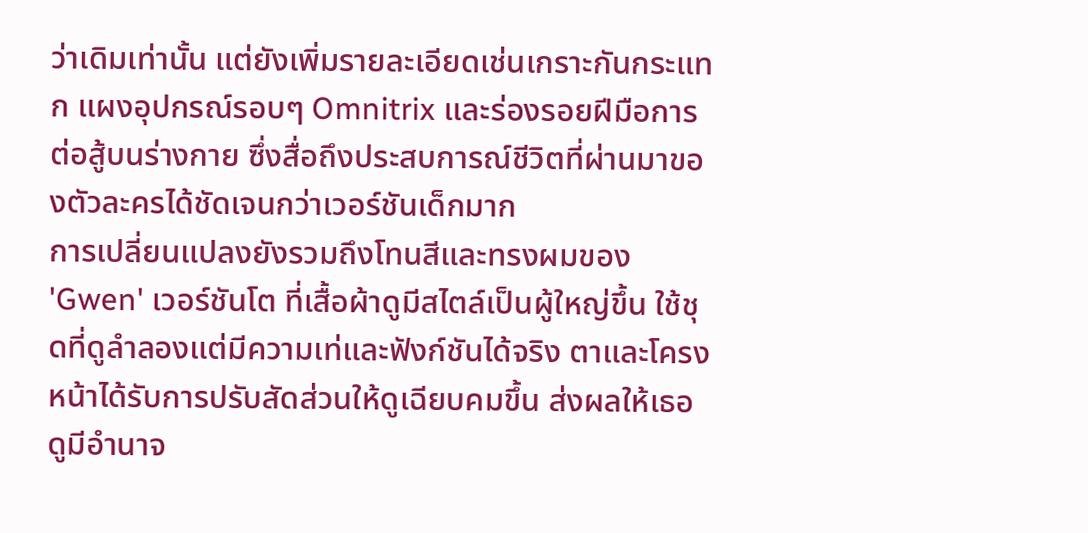ว่าเดิมเท่านั้น แต่ยังเพิ่มรายละเอียดเช่นเกราะกันกระแทก แผงอุปกรณ์รอบๆ Omnitrix และร่องรอยฝีมือการต่อสู้บนร่างกาย ซึ่งสื่อถึงประสบการณ์ชีวิตที่ผ่านมาของตัวละครได้ชัดเจนกว่าเวอร์ชันเด็กมาก
การเปลี่ยนแปลงยังรวมถึงโทนสีและทรงผมของ 'Gwen' เวอร์ชันโต ที่เสื้อผ้าดูมีสไตล์เป็นผู้ใหญ่ขึ้น ใช้ชุดที่ดูลำลองแต่มีความเท่และฟังก์ชันได้จริง ตาและโครงหน้าได้รับการปรับสัดส่วนให้ดูเฉียบคมขึ้น ส่งผลให้เธอดูมีอำนาจ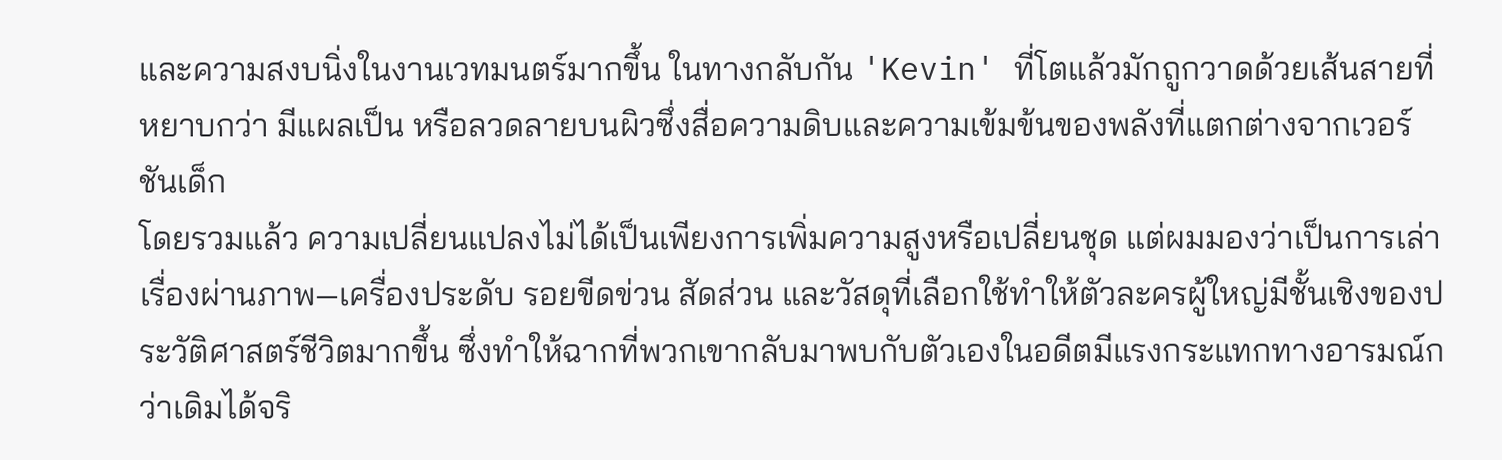และความสงบนิ่งในงานเวทมนตร์มากขึ้น ในทางกลับกัน 'Kevin' ที่โตแล้วมักถูกวาดด้วยเส้นสายที่หยาบกว่า มีแผลเป็น หรือลวดลายบนผิวซึ่งสื่อความดิบและความเข้มข้นของพลังที่แตกต่างจากเวอร์ชันเด็ก
โดยรวมแล้ว ความเปลี่ยนแปลงไม่ได้เป็นเพียงการเพิ่มความสูงหรือเปลี่ยนชุด แต่ผมมองว่าเป็นการเล่าเรื่องผ่านภาพ—เครื่องประดับ รอยขีดข่วน สัดส่วน และวัสดุที่เลือกใช้ทำให้ตัวละครผู้ใหญ่มีชั้นเชิงของประวัติศาสตร์ชีวิตมากขึ้น ซึ่งทำให้ฉากที่พวกเขากลับมาพบกับตัวเองในอดีตมีแรงกระแทกทางอารมณ์กว่าเดิมได้จริ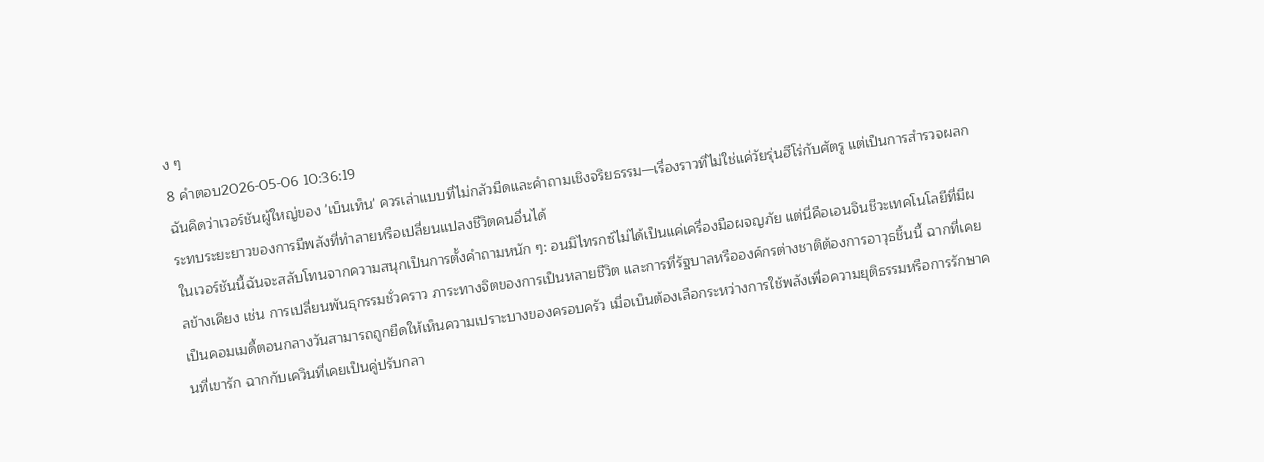ง ๆ
8 คำตอบ2026-05-06 10:36:19
ฉันคิดว่าเวอร์ชันผู้ใหญ่ของ 'เบ็นเท็น' ควรเล่าแบบที่ไม่กลัวมืดและคำถามเชิงจริยธรรม—เรื่องราวที่ไม่ใช่แค่วัยรุ่นฮีโร่กับศัตรู แต่เป็นการสำรวจผลกระทบระยะยาวของการมีพลังที่ทำลายหรือเปลี่ยนแปลงชีวิตคนอื่นได้
ในเวอร์ชันนี้ฉันจะสลับโทนจากความสนุกเป็นการตั้งคำถามหนัก ๆ: อนมิไทรกซ์ไม่ได้เป็นแค่เครื่องมือผจญภัย แต่นี่คือเอนจินชีวะเทคโนโลยีที่มีผลข้างเคียง เช่น การเปลี่ยนพันธุกรรมชั่วคราว ภาระทางจิตของการเป็นหลายชีวิต และการที่รัฐบาลหรือองค์กรต่างชาติต้องการอาวุธชิ้นนี้ ฉากที่เคยเป็นคอมเมดี้ตอนกลางวันสามารถถูกยืดให้เห็นความเปราะบางของครอบครัว เมื่อเบ็นต้องเลือกระหว่างการใช้พลังเพื่อความยุติธรรมหรือการรักษาคนที่เขารัก ฉากกับเควินที่เคยเป็นคู่ปรับกลา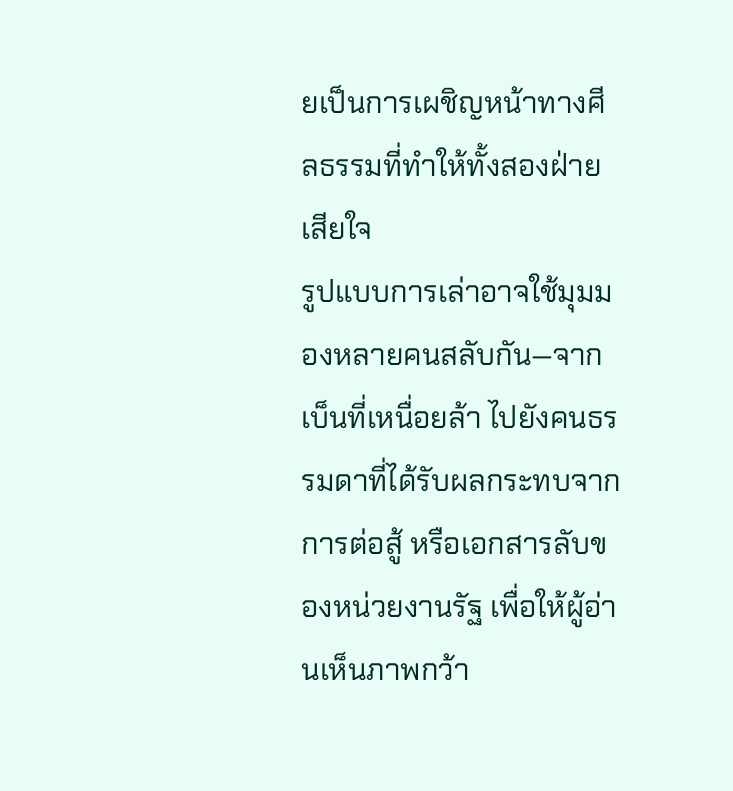ยเป็นการเผชิญหน้าทางศีลธรรมที่ทำให้ทั้งสองฝ่ายเสียใจ
รูปแบบการเล่าอาจใช้มุมมองหลายคนสลับกัน—จากเบ็นที่เหนื่อยล้า ไปยังคนธรรมดาที่ได้รับผลกระทบจากการต่อสู้ หรือเอกสารลับของหน่วยงานรัฐ เพื่อให้ผู้อ่านเห็นภาพกว้า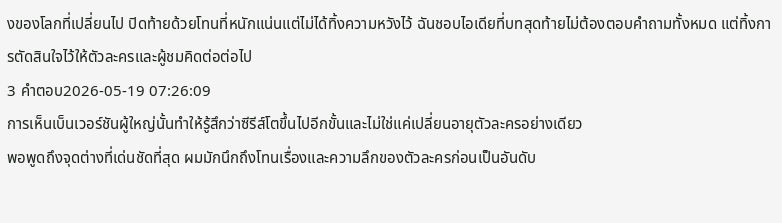งของโลกที่เปลี่ยนไป ปิดท้ายด้วยโทนที่หนักแน่นแต่ไม่ได้ทิ้งความหวังไว้ ฉันชอบไอเดียที่บทสุดท้ายไม่ต้องตอบคำถามทั้งหมด แต่ทิ้งการตัดสินใจไว้ให้ตัวละครและผู้ชมคิดต่อต่อไป
3 คำตอบ2026-05-19 07:26:09
การเห็นเบ็นเวอร์ชันผู้ใหญ่นั้นทำให้รู้สึกว่าซีรีส์โตขึ้นไปอีกขั้นและไม่ใช่แค่เปลี่ยนอายุตัวละครอย่างเดียว
พอพูดถึงจุดต่างที่เด่นชัดที่สุด ผมมักนึกถึงโทนเรื่องและความลึกของตัวละครก่อนเป็นอันดับ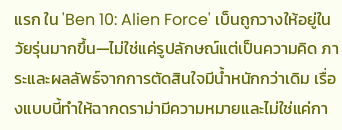แรก ใน 'Ben 10: Alien Force' เบ็นถูกวางให้อยู่ในวัยรุ่นมากขึ้น—ไม่ใช่แค่รูปลักษณ์แต่เป็นความคิด ภาระและผลลัพธ์จากการตัดสินใจมีน้ำหนักกว่าเดิม เรื่องแบบนี้ทำให้ฉากดราม่ามีความหมายและไม่ใช่แค่กา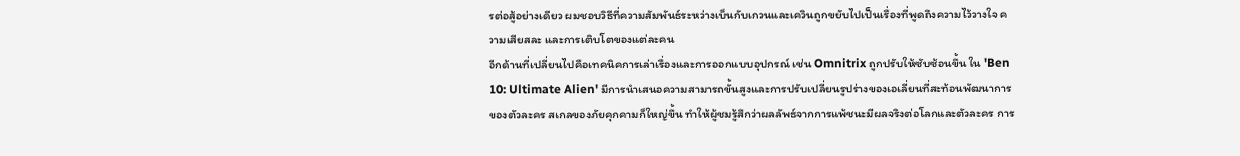รต่อสู้อย่างเดียว ผมชอบวิธีที่ความสัมพันธ์ระหว่างเบ็นกับเกวนและเควินถูกขยับไปเป็นเรื่องที่พูดถึงความไว้วางใจ ความเสียสละ และการเติบโตของแต่ละคน
อีกด้านที่เปลี่ยนไปคือเทคนิคการเล่าเรื่องและการออกแบบอุปกรณ์ เช่น Omnitrix ถูกปรับให้ซับซ้อนขึ้น ใน 'Ben 10: Ultimate Alien' มีการนำเสนอความสามารถขั้นสูงและการปรับเปลี่ยนรูปร่างของเอเลี่ยนที่สะท้อนพัฒนาการของตัวละคร สเกลของภัยคุกคามก็ใหญ่ขึ้น ทำให้ผู้ชมรู้สึกว่าผลลัพธ์จากการแพ้ชนะมีผลจริงต่อโลกและตัวละคร การ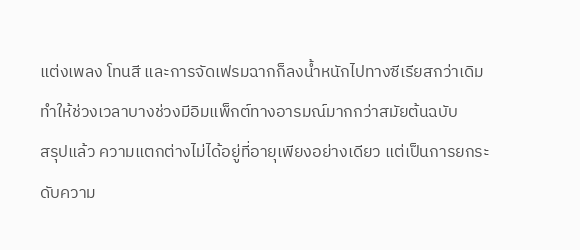แต่งเพลง โทนสี และการจัดเฟรมฉากก็ลงน้ำหนักไปทางซีเรียสกว่าเดิม ทำให้ช่วงเวลาบางช่วงมีอิมแพ็กต์ทางอารมณ์มากกว่าสมัยต้นฉบับ
สรุปแล้ว ความแตกต่างไม่ได้อยู่ที่อายุเพียงอย่างเดียว แต่เป็นการยกระดับความ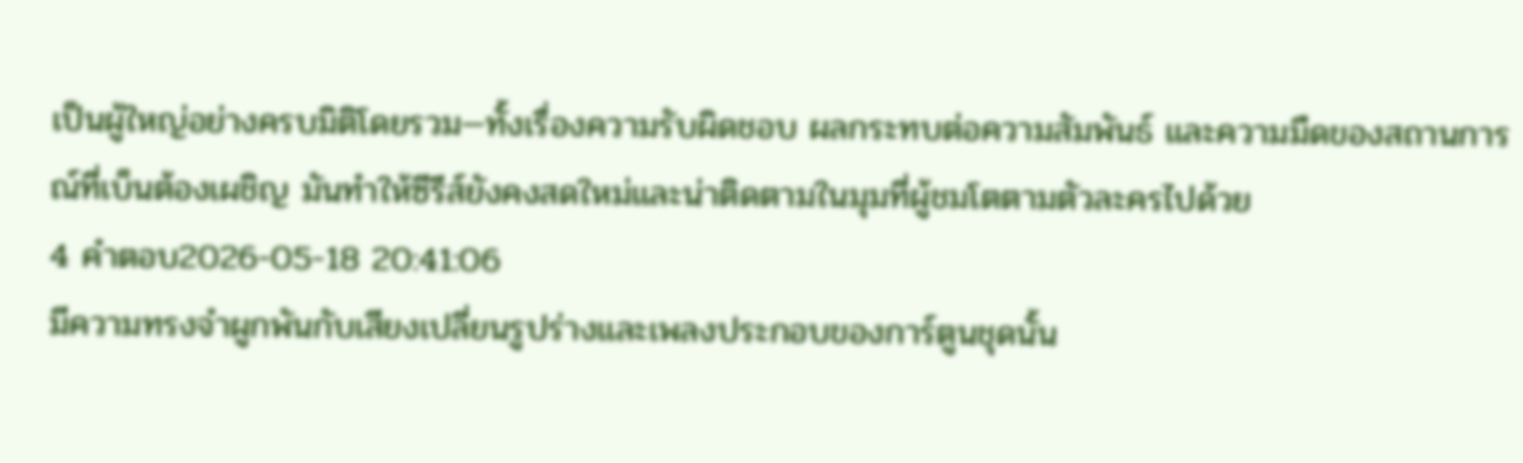เป็นผู้ใหญ่อย่างครบมิติโดยรวม—ทั้งเรื่องความรับผิดชอบ ผลกระทบต่อความสัมพันธ์ และความมืดของสถานการณ์ที่เบ็นต้องเผชิญ มันทำให้ซีรีส์ยังคงสดใหม่และน่าติดตามในมุมที่ผู้ชมโตตามตัวละครไปด้วย
4 คำตอบ2026-05-18 20:41:06
มีความทรงจำผูกพันกับเสียงเปลี่ยนรูปร่างและเพลงประกอบของการ์ตูนชุดนั้น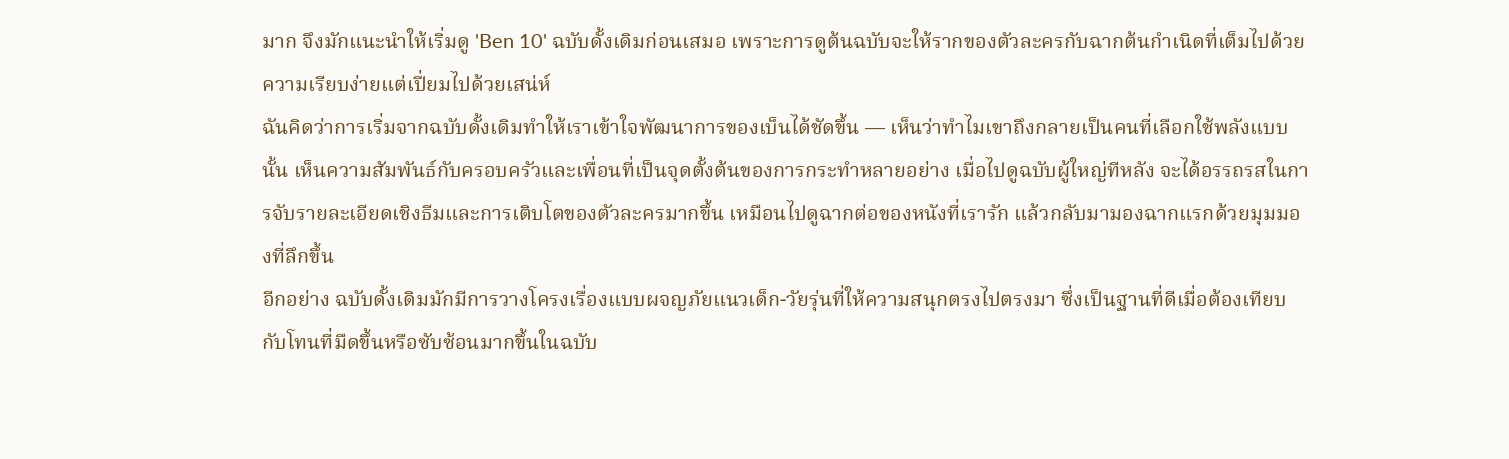มาก จึงมักแนะนำให้เริ่มดู 'Ben 10' ฉบับดั้งเดิมก่อนเสมอ เพราะการดูต้นฉบับจะให้รากของตัวละครกับฉากต้นกำเนิดที่เต็มไปด้วยความเรียบง่ายแต่เปี่ยมไปด้วยเสน่ห์
ฉันคิดว่าการเริ่มจากฉบับดั้งเดิมทำให้เราเข้าใจพัฒนาการของเบ็นได้ชัดขึ้น — เห็นว่าทำไมเขาถึงกลายเป็นคนที่เลือกใช้พลังแบบนั้น เห็นความสัมพันธ์กับครอบครัวและเพื่อนที่เป็นจุดตั้งต้นของการกระทำหลายอย่าง เมื่อไปดูฉบับผู้ใหญ่ทีหลัง จะได้อรรถรสในการจับรายละเอียดเชิงธีมและการเติบโตของตัวละครมากขึ้น เหมือนไปดูฉากต่อของหนังที่เรารัก แล้วกลับมามองฉากแรกด้วยมุมมองที่ลึกขึ้น
อีกอย่าง ฉบับดั้งเดิมมักมีการวางโครงเรื่องแบบผจญภัยแนวเด็ก-วัยรุ่นที่ให้ความสนุกตรงไปตรงมา ซึ่งเป็นฐานที่ดีเมื่อต้องเทียบกับโทนที่มืดขึ้นหรือซับซ้อนมากขึ้นในฉบับ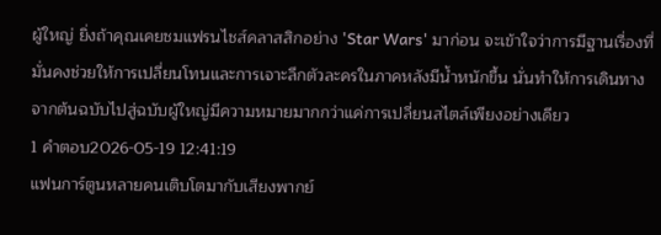ผู้ใหญ่ ยิ่งถ้าคุณเคยชมแฟรนไชส์คลาสสิกอย่าง 'Star Wars' มาก่อน จะเข้าใจว่าการมีฐานเรื่องที่มั่นคงช่วยให้การเปลี่ยนโทนและการเจาะลึกตัวละครในภาคหลังมีน้ำหนักขึ้น นั่นทำให้การเดินทางจากต้นฉบับไปสู่ฉบับผู้ใหญ่มีความหมายมากกว่าแค่การเปลี่ยนสไตล์เพียงอย่างเดียว
1 คำตอบ2026-05-19 12:41:19
แฟนการ์ตูนหลายคนเติบโตมากับเสียงพากย์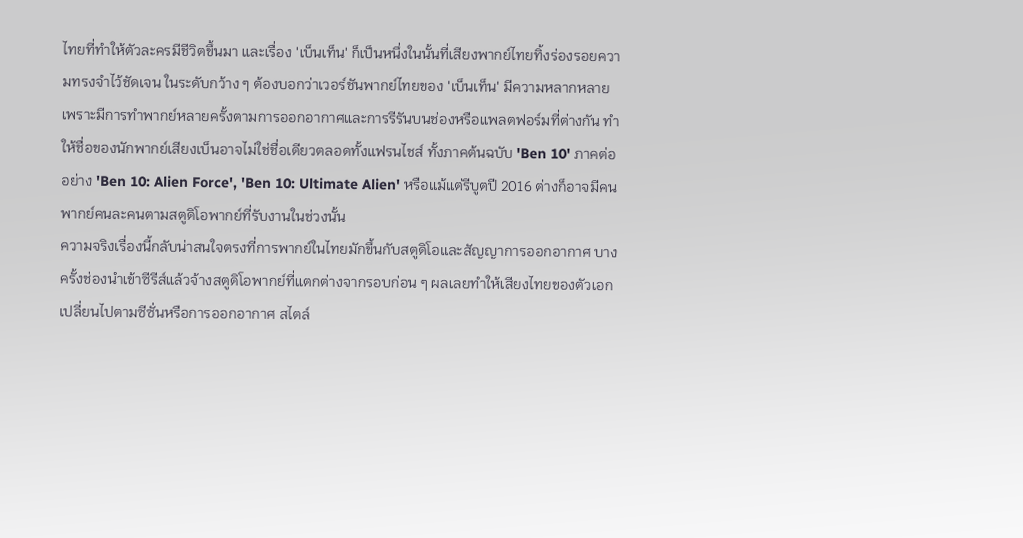ไทยที่ทำให้ตัวละครมีชีวิตขึ้นมา และเรื่อง 'เบ็นเท็น' ก็เป็นหนึ่งในนั้นที่เสียงพากย์ไทยทิ้งร่องรอยความทรงจำไว้ชัดเจน ในระดับกว้าง ๆ ต้องบอกว่าเวอร์ชันพากย์ไทยของ 'เบ็นเท็น' มีความหลากหลาย เพราะมีการทำพากย์หลายครั้งตามการออกอากาศและการรีรันบนช่องหรือแพลตฟอร์มที่ต่างกัน ทำให้ชื่อของนักพากย์เสียงเบ็นอาจไม่ใช่ชื่อเดียวตลอดทั้งแฟรนไชส์ ทั้งภาคต้นฉบับ 'Ben 10' ภาคต่ออย่าง 'Ben 10: Alien Force', 'Ben 10: Ultimate Alien' หรือแม้แต่รีบูตปี 2016 ต่างก็อาจมีคนพากย์คนละคนตามสตูดิโอพากย์ที่รับงานในช่วงนั้น
ความจริงเรื่องนี้กลับน่าสนใจตรงที่การพากย์ในไทยมักขึ้นกับสตูดิโอและสัญญาการออกอากาศ บางครั้งช่องนำเข้าซีรีส์แล้วจ้างสตูดิโอพากย์ที่แตกต่างจากรอบก่อน ๆ ผลเลยทำให้เสียงไทยของตัวเอกเปลี่ยนไปตามซีซั่นหรือการออกอากาศ สไตล์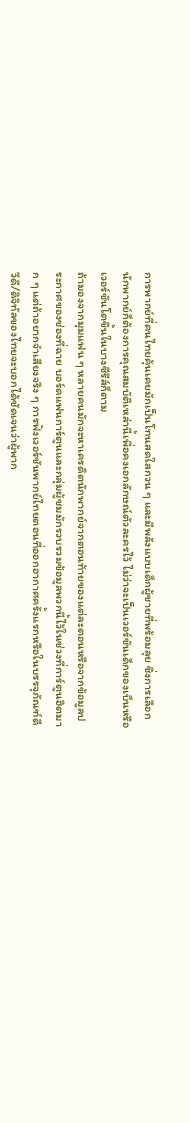การพากย์ที่คนไทยคุ้นเคยมักเป็นโทนสดใสกวน ๆ และมีพลังแบบเด็กผู้ชายที่พร้อมลุย ซึ่งการเลือกนักพากย์ก็ต้องการคุณสมบัติเหล่านี้เพื่อคงเอกลักษณ์ตัวละครไว้ ไม่ว่าจะเป็นเวอร์ชันเด็กของเบ็นหรือเวอร์ชันโตขึ้นในบางซีรีส์ก็ตาม
ถ้ามองจากมุมแฟน ๆ หลายคนมักจะหาเครดิตนักพากย์จากตอนท้ายของแต่ละตอนหรือจากข้อมูลประกาศของช่องที่ฉาย บอร์ดแฟนการ์ตูนและกลุ่มผู้ชมมักรวบรวมข้อมูลพวกนี้ไว้ในช่วงที่การ์ตูนฮิตมาก ๆ แต่ถ้าอยากจำเสียงจริง ๆ การฟังเวอร์ชันพากย์ไทยตอนที่ออกอากาศครั้งแรกหรือในบรรจุภัณฑ์ดีวีดี/ดิจิทัลของไทยจะบอกได้ชัดเจนว่าผู้พาก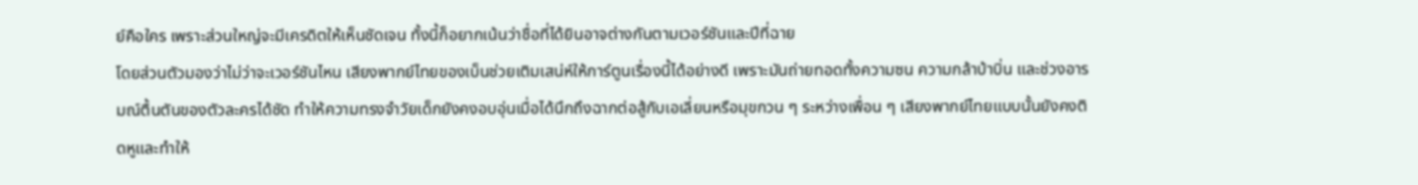ย์คือใคร เพราะส่วนใหญ่จะมีเครดิตให้เห็นชัดเจน ทั้งนี้ก็อยากเน้นว่าชื่อที่ได้ยินอาจต่างกันตามเวอร์ชันและปีที่ฉาย
โดยส่วนตัวมองว่าไม่ว่าจะเวอร์ชันไหน เสียงพากย์ไทยของเบ็นช่วยเติมเสน่ห์ให้การ์ตูนเรื่องนี้ได้อย่างดี เพราะมันถ่ายทอดทั้งความซน ความกล้าบ้าบิ่น และช่วงอารมณ์ตื้นตันของตัวละครได้ชัด ทำให้ความทรงจำวัยเด็กยังคงอบอุ่นเมื่อได้นึกถึงฉากต่อสู้กับเอเลี่ยนหรือมุขกวน ๆ ระหว่างเพื่อน ๆ เสียงพากย์ไทยแบบนั้นยังคงติดหูและทำให้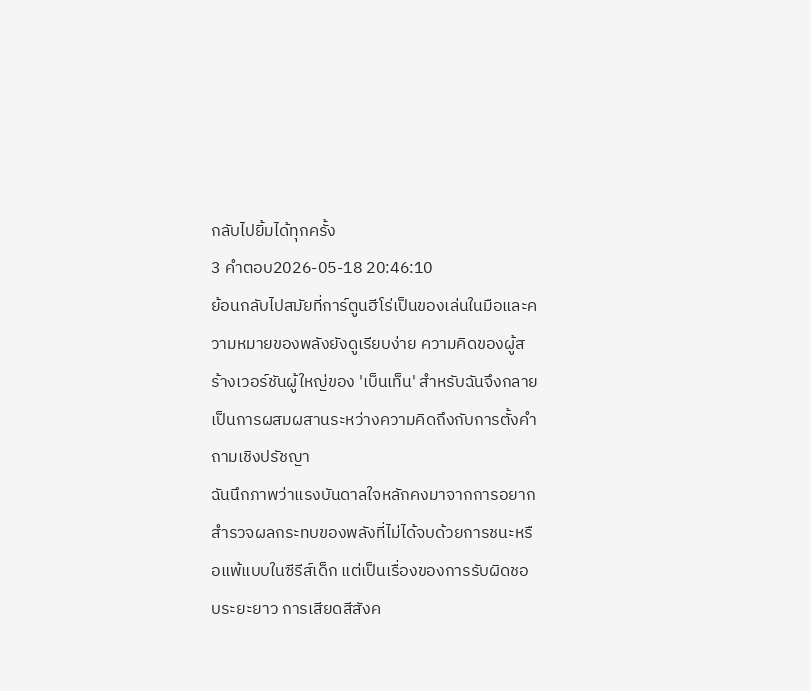กลับไปยิ้มได้ทุกครั้ง
3 คำตอบ2026-05-18 20:46:10
ย้อนกลับไปสมัยที่การ์ตูนฮีโร่เป็นของเล่นในมือและความหมายของพลังยังดูเรียบง่าย ความคิดของผู้สร้างเวอร์ชันผู้ใหญ่ของ 'เบ็นเท็น' สำหรับฉันจึงกลายเป็นการผสมผสานระหว่างความคิดถึงกับการตั้งคำถามเชิงปรัชญา
ฉันนึกภาพว่าแรงบันดาลใจหลักคงมาจากการอยากสำรวจผลกระทบของพลังที่ไม่ได้จบด้วยการชนะหรือแพ้แบบในซีรีส์เด็ก แต่เป็นเรื่องของการรับผิดชอบระยะยาว การเสียดสีสังค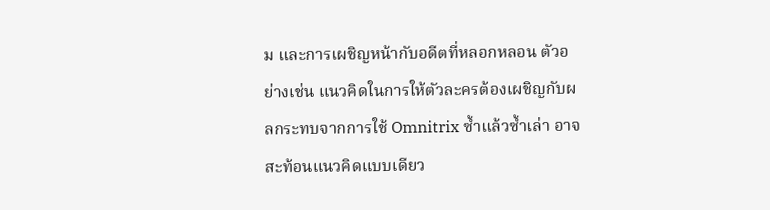ม และการเผชิญหน้ากับอดีตที่หลอกหลอน ตัวอย่างเช่น แนวคิดในการให้ตัวละครต้องเผชิญกับผลกระทบจากการใช้ Omnitrix ซ้ำแล้วซ้ำเล่า อาจสะท้อนแนวคิดแบบเดียว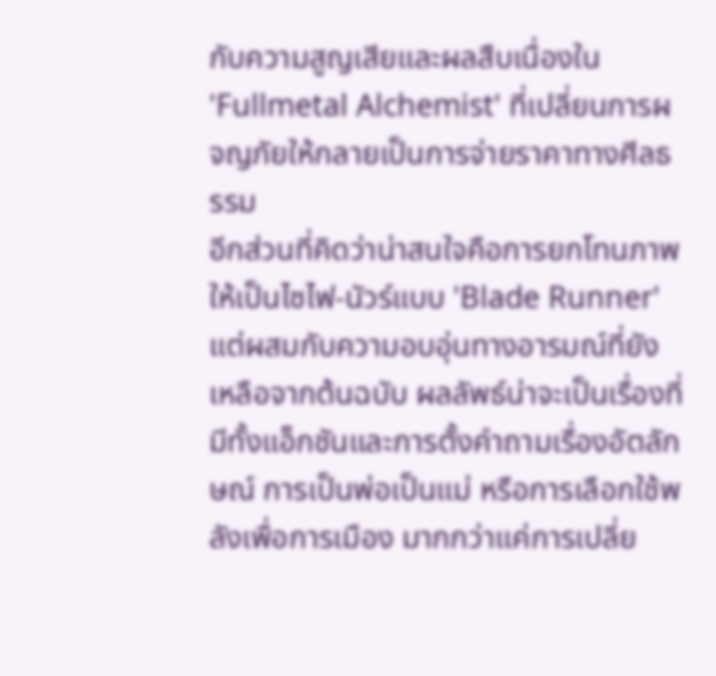กับความสูญเสียและผลสืบเนื่องใน 'Fullmetal Alchemist' ที่เปลี่ยนการผจญภัยให้กลายเป็นการจ่ายราคาทางศีลธรรม
อีกส่วนที่คิดว่าน่าสนใจคือการยกโทนภาพให้เป็นไซไฟ-นัวร์แบบ 'Blade Runner' แต่ผสมกับความอบอุ่นทางอารมณ์ที่ยังเหลือจากต้นฉบับ ผลลัพธ์น่าจะเป็นเรื่องที่มีทั้งแอ็กชันและการตั้งคำถามเรื่องอัตลักษณ์ การเป็นพ่อเป็นแม่ หรือการเลือกใช้พลังเพื่อการเมือง มากกว่าแค่การเปลี่ย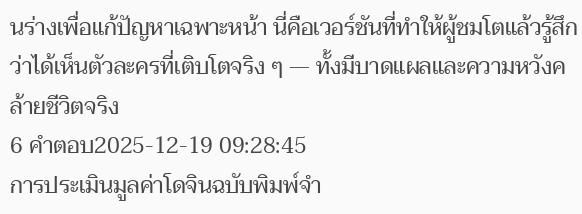นร่างเพื่อแก้ปัญหาเฉพาะหน้า นี่คือเวอร์ชันที่ทำให้ผู้ชมโตแล้วรู้สึกว่าได้เห็นตัวละครที่เติบโตจริง ๆ — ทั้งมีบาดแผลและความหวังคล้ายชีวิตจริง
6 คำตอบ2025-12-19 09:28:45
การประเมินมูลค่าโดจินฉบับพิมพ์จำ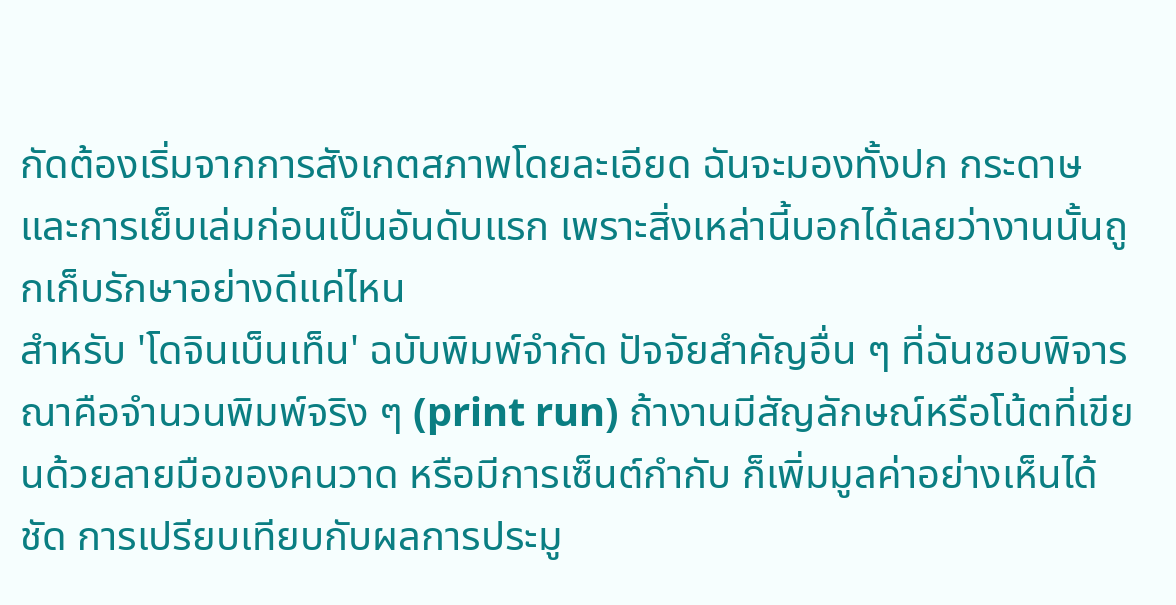กัดต้องเริ่มจากการสังเกตสภาพโดยละเอียด ฉันจะมองทั้งปก กระดาษ และการเย็บเล่มก่อนเป็นอันดับแรก เพราะสิ่งเหล่านี้บอกได้เลยว่างานนั้นถูกเก็บรักษาอย่างดีแค่ไหน
สำหรับ 'โดจินเบ็นเท็น' ฉบับพิมพ์จำกัด ปัจจัยสำคัญอื่น ๆ ที่ฉันชอบพิจารณาคือจำนวนพิมพ์จริง ๆ (print run) ถ้างานมีสัญลักษณ์หรือโน้ตที่เขียนด้วยลายมือของคนวาด หรือมีการเซ็นต์กำกับ ก็เพิ่มมูลค่าอย่างเห็นได้ชัด การเปรียบเทียบกับผลการประมู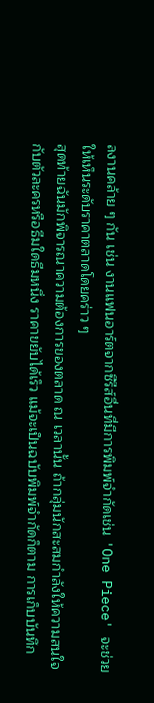ลงานคล้าย ๆ กัน เช่น งานแฟนอาร์ตจากซีรีส์อื่นที่มีการพิมพ์จำกัดเช่น 'One Piece' จะช่วยให้เห็นระดับราคาตลาดโดยคร่าว ๆ
สุดท้ายฉันมักพิจารณาความต้องการของตลาด ณ เวลานั้น ถ้ากลุ่มนักสะสมกำลังให้ความสนใจกับตัวละครหรือธีมใดธีมหนึ่ง ราคาขยับได้เร็ว แม้จะเป็นฉบับพิมพ์จำกัดก็ตาม การเก็บบันทึก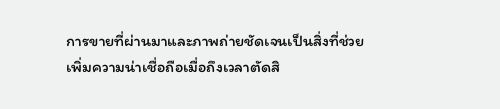การขายที่ผ่านมาและภาพถ่ายชัดเจนเป็นสิ่งที่ช่วยเพิ่มความน่าเชื่อถือเมื่อถึงเวลาตัดสิ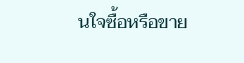นใจซื้อหรือขาย